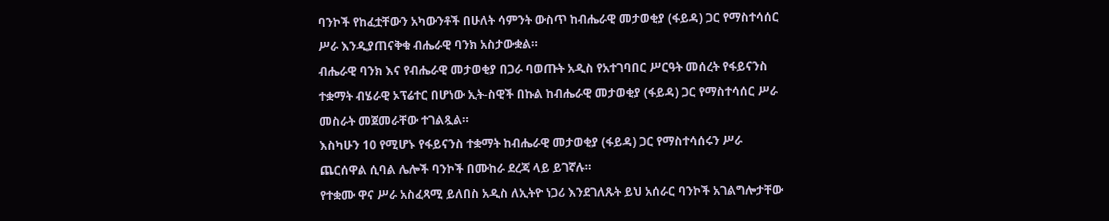ባንኮች የከፈቷቸውን አካውንቶች በሁለት ሳምንት ውስጥ ከብሔራዊ መታወቂያ (ፋይዳ) ጋር የማስተሳሰር ሥራ እንዲያጠናቅቁ ብሔራዊ ባንክ አስታውቋል።
ብሔራዊ ባንክ እና የብሔራዊ መታወቂያ በጋራ ባወጡት አዲስ የአተገባበር ሥርዓት መሰረት የፋይናንስ ተቋማት ብሄራዊ ኦፕሬተር በሆነው ኢት-ስዊች በኩል ከብሔራዊ መታወቂያ (ፋይዳ) ጋር የማስተሳሰር ሥራ መስራት መጀመራቸው ተገልጿል።
እስካሁን 10 የሚሆኑ የፋይናንስ ተቋማት ከብሔራዊ መታወቂያ (ፋይዳ) ጋር የማስተሳሰሩን ሥራ ጨርሰዋል ሲባል ሌሎች ባንኮች በሙከራ ደረጃ ላይ ይገኛሉ።
የተቋሙ ዋና ሥራ አስፈጻሚ ይለበስ አዲስ ለኢትዮ ነጋሪ እንደገለጹት ይህ አሰራር ባንኮች አገልግሎታቸው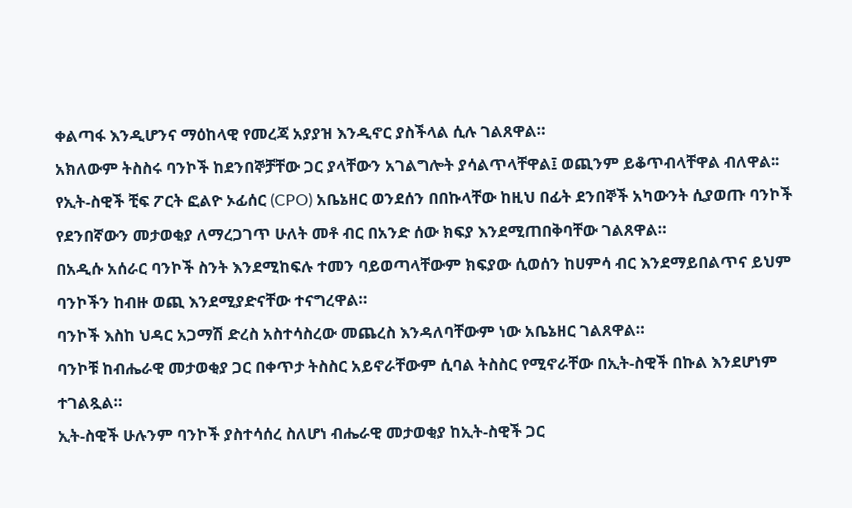ቀልጣፋ እንዲሆንና ማዕከላዊ የመረጃ አያያዝ እንዲኖር ያስችላል ሲሉ ገልጸዋል።
አክለውም ትስስሩ ባንኮች ከደንበኞቻቸው ጋር ያላቸውን አገልግሎት ያሳልጥላቸዋል፤ ወጪንም ይቆጥብላቸዋል ብለዋል፡፡
የኢት-ስዊች ቺፍ ፖርት ፎልዮ ኦፊሰር (CPO) አቤኔዘር ወንደሰን በበኩላቸው ከዚህ በፊት ደንበኞች አካውንት ሲያወጡ ባንኮች የደንበኛውን መታወቂያ ለማረጋገጥ ሁለት መቶ ብር በአንድ ሰው ክፍያ እንደሚጠበቅባቸው ገልጸዋል።
በአዲሱ አሰራር ባንኮች ስንት እንደሚከፍሉ ተመን ባይወጣላቸውም ክፍያው ሲወሰን ከሀምሳ ብር እንደማይበልጥና ይህም ባንኮችን ከብዙ ወጪ እንደሚያድናቸው ተናግረዋል።
ባንኮች እስከ ህዳር አጋማሽ ድረስ አስተሳስረው መጨረስ እንዳለባቸውም ነው አቤኔዘር ገልጸዋል።
ባንኮቹ ከብሔራዊ መታወቂያ ጋር በቀጥታ ትስስር አይኖራቸውም ሲባል ትስስር የሚኖራቸው በኢት-ስዊች በኩል እንደሆነም ተገልጿል።
ኢት-ስዊች ሁሉንም ባንኮች ያስተሳሰረ ስለሆነ ብሔራዊ መታወቂያ ከኢት-ስዊች ጋር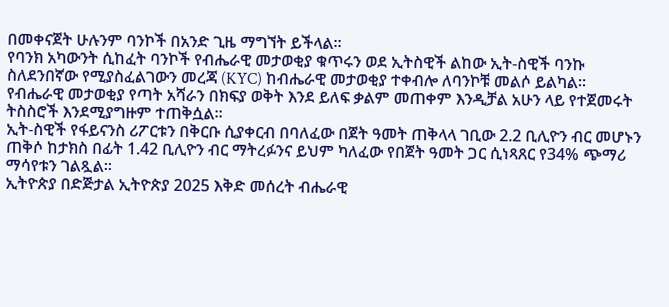በመቀናጀት ሁሉንም ባንኮች በአንድ ጊዜ ማግኘት ይችላል።
የባንክ አካውንት ሲከፈት ባንኮች የብሔራዊ መታወቂያ ቁጥሩን ወደ ኢትስዊች ልከው ኢት-ስዊች ባንኩ ስለደንበኛው የሚያስፈልገውን መረጃ (KYC) ከብሔራዊ መታወቂያ ተቀብሎ ለባንኮቹ መልሶ ይልካል።
የብሔራዊ መታወቂያ የጣት አሻራን በክፍያ ወቅት እንደ ይለፍ ቃልም መጠቀም እንዲቻል አሁን ላይ የተጀመሩት ትስስሮች እንደሚያግዙም ተጠቅሷል።
ኢት-ስዊች የፋይናንስ ሪፖርቱን በቅርቡ ሲያቀርብ በባለፈው በጀት ዓመት ጠቅላላ ገቢው 2.2 ቢሊዮን ብር መሆኑን ጠቅሶ ከታክስ በፊት 1.42 ቢሊዮን ብር ማትረፉንና ይህም ካለፈው የበጀት ዓመት ጋር ሲነጻጸር የ34% ጭማሪ ማሳየቱን ገልጿል።
ኢትዮጵያ በድጅታል ኢትዮጵያ 2025 እቅድ መሰረት ብሔራዊ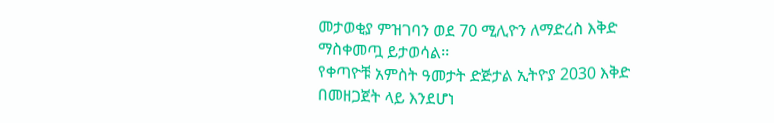መታወቂያ ምዝገባን ወደ 70 ሚሊዮን ለማድረስ እቅድ ማስቀመጧ ይታወሳል፡፡
የቀጣዮቹ አምስት ዓመታት ድጅታል ኢትዮያ 2030 እቅድ በመዘጋጀት ላይ እንደሆነ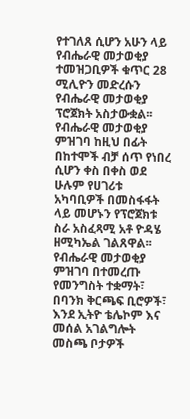የተገለጸ ሲሆን አሁን ላይ የብሔራዊ መታወቂያ ተመዝጋቢዎች ቁጥር 28 ሚሊዮን መድረሱን የብሔራዊ መታወቂያ ፕሮጀክት አስታውቋል፡፡
የብሔራዊ መታወቂያ ምዝገባ ከዚህ በፊት በከተሞች ብቻ ሰጥ የነበረ ሲሆን ቀስ በቀስ ወደ ሁሉም የሀገሪቱ አካባቢዎች በመስፋፋት ላይ መሆኑን የፕሮጀክቱ ስራ አስፈጻሚ አቶ ዮዳሄ ዘሚካኤል ገልጸዋል፡፡
የብሔራዊ መታወቂያ ምዝገባ በተመረጡ የመንግስት ተቋማት፣ በባንክ ቅርጫፍ ቢሮዎች፣ እንደ ኢትዮ ቴሌኮም እና መሰል አገልግሎት መስጫ ቦታዎች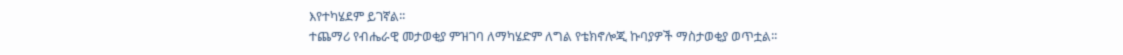እየተካሄደም ይገኛል፡፡
ተጨማሪ የብሔራዊ መታወቂያ ምዝገባ ለማካሄድም ለግል የቴክኖሎጂ ኩባያዎች ማስታወቂያ ወጥቷል፡፡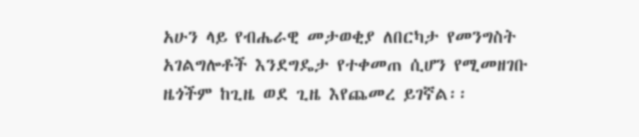አሁን ላይ የብሔራዊ መታወቂያ ለበርካታ የመንግስት አገልግሎቶች እንደግዴታ የተቀመጠ ሲሆን የሚመዘገቡ ዜጎችም ከጊዜ ወደ ጊዜ እየጨመረ ይገኛል፡፡